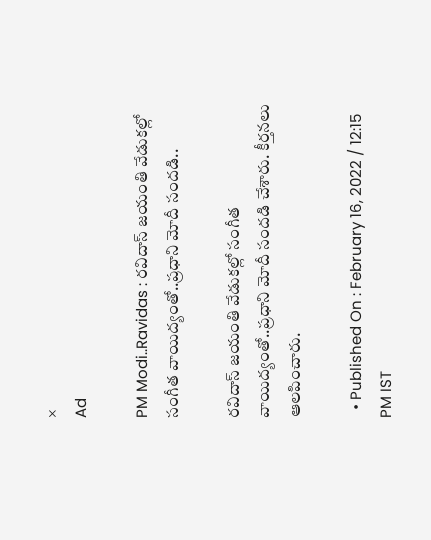×
Ad

PM Modi..Ravidas : రవిదాస్ జయంతి వేడుకల్లో సంగీత వాయిద్యంతో..ప్రధాని మోదీ సందడి..

రవిదాస్ జయంతి వేడుకల్లో సంగీత వాయిద్యంతో..ప్రధాని మోదీ సందడి చేశారు. కీర్తనలు ఆలపించారు.

  • Published On : February 16, 2022 / 12:15 PM IST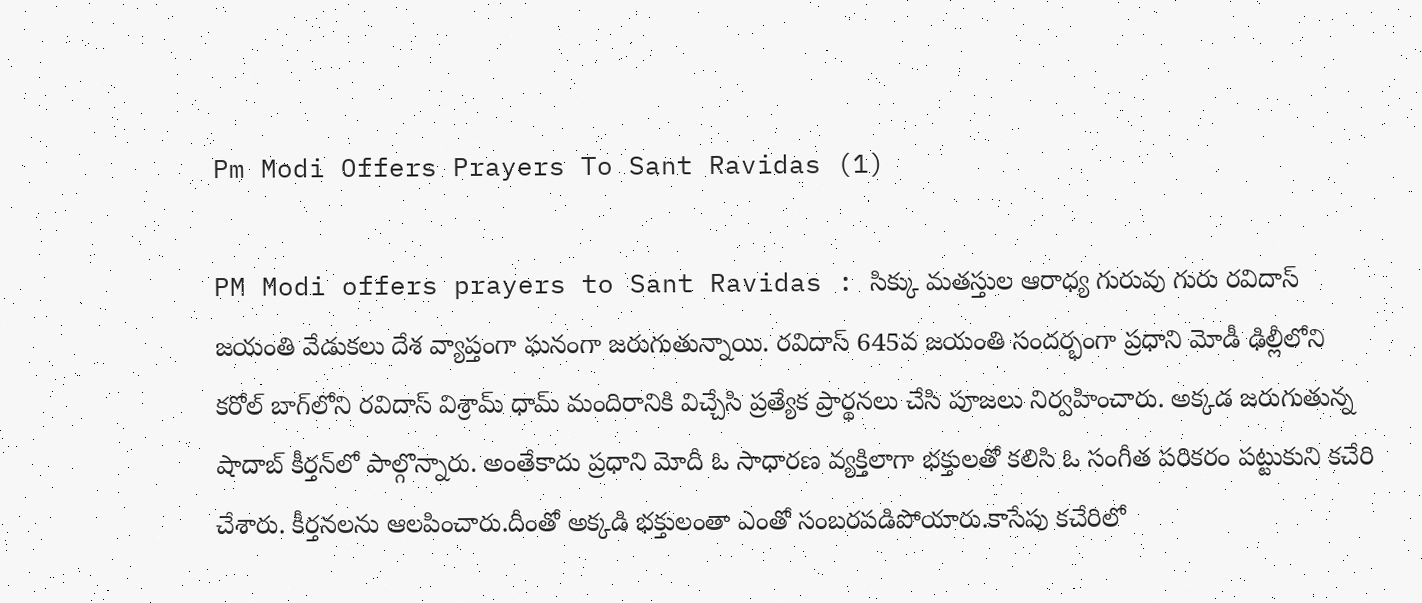Pm Modi Offers Prayers To Sant Ravidas (1)

PM Modi offers prayers to Sant Ravidas : సిక్కు మతస్తుల ఆరాధ్య గురువు గురు రవిదాస్ జయంతి వేడుకలు దేశ వ్యాప్తంగా ఘనంగా జరుగుతున్నాయి. ర‌విదాస్ 645వ జ‌యంతి సందర్భంగా ప్రధాని మోడీ ఢిల్లీలోని క‌రోల్ బాగ్‌లోని ర‌విదాస్ విశ్రామ్ ధామ్ మందిరానికి విచ్చేసి ప్రత్యేక ప్రార్థనలు చేసి పూజలు నిర్వహించారు. అక్కడ జరుగుతున్న షాదాబ్ కీర్త‌న్‌లో పాల్గొన్నారు. అంతేకాదు ప్రధాని మోదీ ఓ సాధారణ వ్యక్తిలాగా భక్తులతో కలిసి ఓ సంగీత పరికరం పట్టుకుని క‌చేరి చేశారు. కీర్త‌న‌ల‌ను ఆల‌పించారు.దీంతో అక్కడి భక్తులంతా ఎంతో సంబరపడిపోయారు.కాసేపు కచేరిలో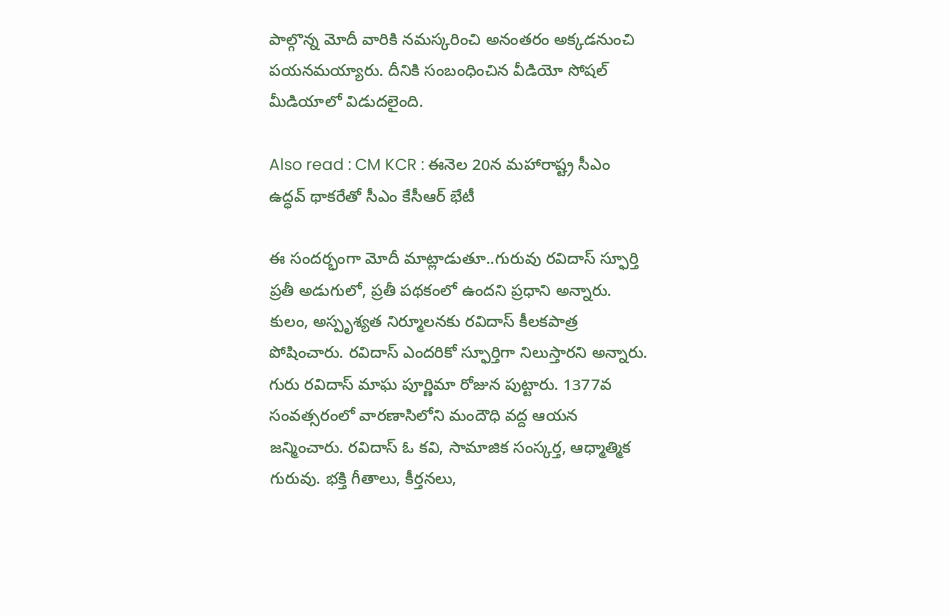పాల్గొన్న మోదీ వారికి నమస్కరించి అనంతరం అక్కడనుంచి పయనమయ్యారు. దీనికి సంబంధించిన వీడియో సోషల్ మీడియాలో విడుదలైంది.

Also read : CM KCR : ఈనెల 20న మహారాష్ట్ర సీఎం ఉద్ధవ్ థాకరేతో సీఎం కేసీఆర్ భేటీ

ఈ సందర్భంగా మోదీ మాట్లాడుతూ..గురువు రవిదాస్ స్ఫూర్తి ప్రతీ అడుగులో, ప్రతీ పథకంలో ఉందని ప్రధాని అన్నారు. కులం, అస్పృశ్య‌త నిర్మూల‌న‌కు ర‌విదాస్ కీల‌క‌పాత్ర పోషించారు. రవిదాస్ ఎంద‌రికో స్ఫూర్తిగా నిలుస్తార‌ని అన్నారు. గురు ర‌విదాస్ మాఘ పూర్ణిమా రోజున పుట్టారు. 1377వ సంవ‌త్స‌రంలో వార‌ణాసిలోని మందౌధి వ‌ద్ద ఆయ‌న జ‌న్మించారు. ర‌విదాస్ ఓ క‌వి, సామాజిక సంస్క‌ర్త‌, ఆధ్మాత్మిక గురువు. భ‌క్తి గీతాలు, కీర్త‌న‌లు,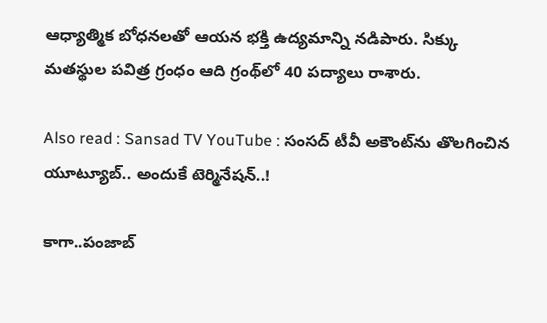ఆధ్యాత్మిక బోధ‌న‌ల‌తో ఆయ‌న భ‌క్తి ఉద్య‌మాన్ని న‌డిపారు. సిక్కు మ‌తస్థుల ప‌విత్ర‌ గ్రంధం ఆది గ్రంథ్‌లో 40 ప‌ద్యాలు రాశారు.

Also read : Sansad TV YouTube : సంసద్ టీవీ అకౌంట్‌‌ను తొలగించిన యూట్యూబ్.. అందుకే టెర్మినేషన్..!

కాగా..పంజాబ్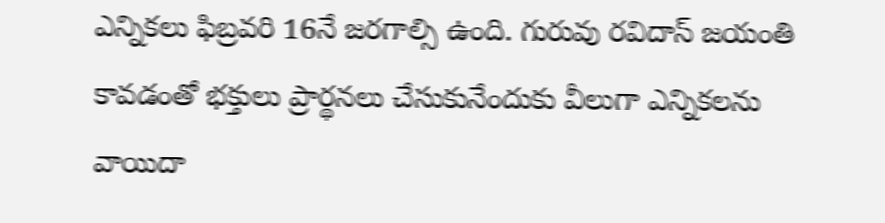ఎన్నికలు ఫిబ్రవరి 16నే జరగాల్సి ఉంది. గురువు రవిదాస్ జయంతి కావడంతో భక్తులు ప్రార్థనలు చేసుకునేందుకు వీలుగా ఎన్నికలను వాయిదా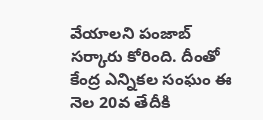వేయాలని పంజాబ్ సర్కారు కోరింది. దీంతో కేంద్ర ఎన్నికల సంఘం ఈ నెల 20వ తేదీకి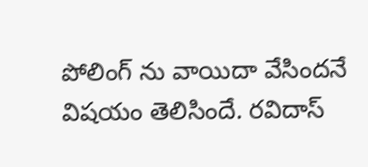పోలింగ్ ను వాయిదా వేసిందనే విషయం తెలిసిందే. రవిదాస్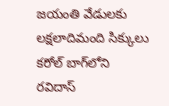జయంతి వేడులకు లక్షలాదిమంది సిక్కులు క‌రోల్ బాగ్‌లోని ర‌విదాస్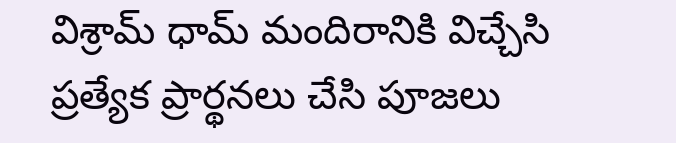విశ్రామ్ ధామ్ మందిరానికి విచ్చేసి ప్రత్యేక ప్రార్థనలు చేసి పూజలు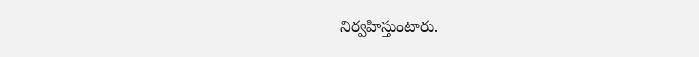నిర్వహిస్తుంటారు.